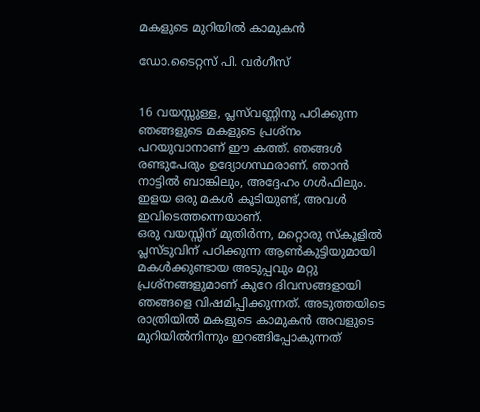മകളുടെ മുറിയിൽ കാമുകൻ

ഡോ.ടൈറ്റസ് പി. വർഗീസ്


16 വയസ്സുള്ള, പ്ലസ്‌വണ്ണിനു പഠിക്കുന്ന ഞങ്ങളുടെ മകളുടെ പ്രശ്‌നം പറയുവാനാണ് ഈ കത്ത്. ഞങ്ങൾ രണ്ടുപേരും ഉദ്യോഗസ്ഥരാണ്. ഞാൻ നാട്ടിൽ ബാങ്കിലും, അദ്ദേഹം ഗൾഫിലും. ഇളയ ഒരു മകൾ കൂടിയുണ്ട്, അവൾ ഇവിടെത്തന്നെയാണ്.
ഒരു വയസ്സിന് മുതിർന്ന, മറ്റൊരു സ്‌കൂളിൽ പ്ലസ്ടുവിന് പഠിക്കുന്ന ആൺകുട്ടിയുമായി മകൾക്കുണ്ടായ അടുപ്പവും മറ്റു പ്രശ്‌നങ്ങളുമാണ് കുറേ ദിവസങ്ങളായി ഞങ്ങളെ വിഷമിപ്പിക്കുന്നത്. അടുത്തയിടെ രാത്രിയിൽ മകളുടെ കാമുകൻ അവളുടെ മുറിയിൽനിന്നും ഇറങ്ങിപ്പോകുന്നത്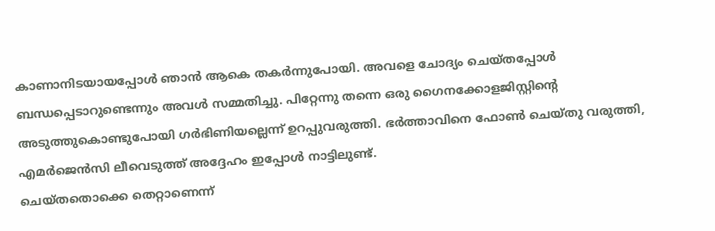കാണാനിടയായപ്പോൾ ഞാൻ ആകെ തകർന്നുപോയി. അവളെ ചോദ്യം ചെയ്തപ്പോൾ ബന്ധപ്പെടാറുണ്ടെന്നും അവൾ സമ്മതിച്ചു. പിറ്റേന്നു തന്നെ ഒരു ഗൈനക്കോളജിസ്റ്റിന്റെ അടുത്തുകൊണ്ടുപോയി ഗർഭിണിയല്ലെന്ന് ഉറപ്പുവരുത്തി. ഭർത്താവിനെ ഫോൺ ചെയ്തു വരുത്തി, എമർജെൻസി ലീവെടുത്ത് അദ്ദേഹം ഇപ്പോൾ നാട്ടിലുണ്ട്.
ചെയ്തതൊക്കെ തെറ്റാണെന്ന്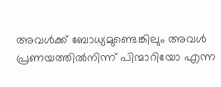അവൾക്ക് ബോധ്യമുണ്ടെങ്കിലും അവൾ പ്രണയത്തിൽനിന്ന് പിന്മാറിയോ എന്ന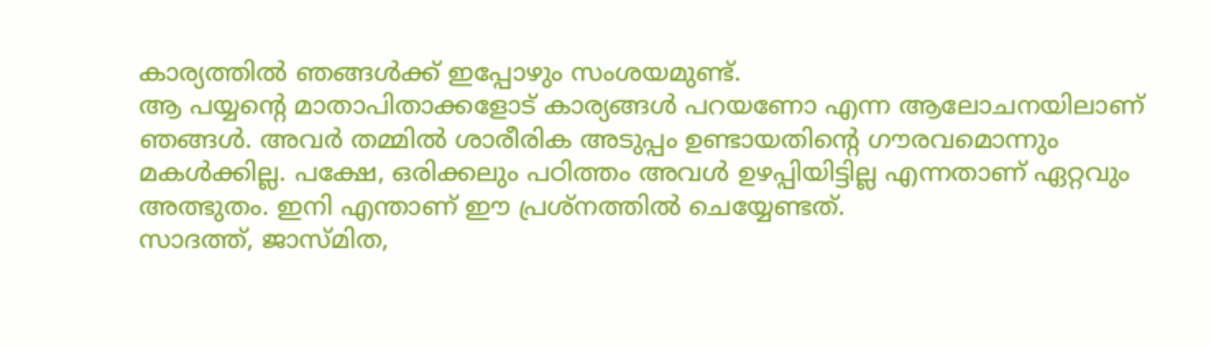കാര്യത്തിൽ ഞങ്ങൾക്ക് ഇപ്പോഴും സംശയമുണ്ട്.
ആ പയ്യന്റെ മാതാപിതാക്കളോട് കാര്യങ്ങൾ പറയണോ എന്ന ആലോചനയിലാണ് ഞങ്ങൾ. അവർ തമ്മിൽ ശാരീരിക അടുപ്പം ഉണ്ടായതിന്റെ ഗൗരവമൊന്നും മകൾക്കില്ല. പക്ഷേ, ഒരിക്കലും പഠിത്തം അവൾ ഉഴപ്പിയിട്ടില്ല എന്നതാണ് ഏറ്റവും അത്ഭുതം. ഇനി എന്താണ് ഈ പ്രശ്‌നത്തിൽ ചെയ്യേണ്ടത്.
സാദത്ത്, ജാസ്മിത,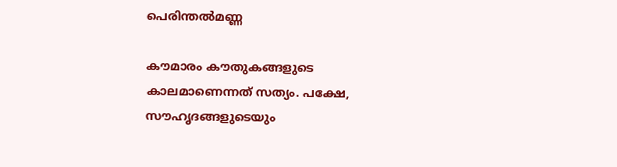പെരിന്തൽമണ്ണ

കൗമാരം കൗതുകങ്ങളുടെ കാലമാണെന്നത് സത്യം. പക്ഷേ, സൗഹൃദങ്ങളുടെയും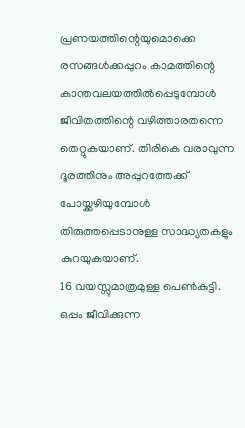പ്രണയത്തിന്റെയുമൊക്കെ രസങ്ങൾക്കപ്പുറം കാമത്തിന്റെ കാന്തവലയത്തിൽപ്പെടുമ്പോൾ ജീവിതത്തിന്റെ വഴിത്താരതന്നെ തെറ്റുകയാണ്. തിരികെ വരാവുന്ന ദൂരത്തിനും അപ്പുറത്തേക്ക് പോയ്ക്കഴിയുമ്പോൾ തിരുത്തപ്പെടാനുള്ള സാദ്ധ്യതകളും കുറയുകയാണ്.
16 വയസ്സുമാത്രമുള്ള പെൺകുട്ടി. ഒപ്പം ജീവിക്കുന്ന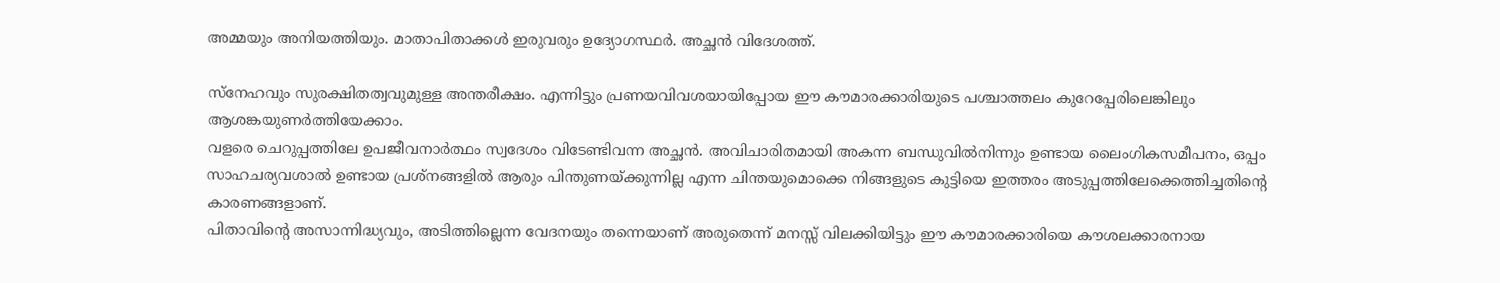അമ്മയും അനിയത്തിയും. മാതാപിതാക്കൾ ഇരുവരും ഉദ്യോഗസ്ഥർ. അച്ഛൻ വിദേശത്ത്.

സ്‌നേഹവും സുരക്ഷിതത്വവുമുള്ള അന്തരീക്ഷം. എന്നിട്ടും പ്രണയവിവശയായിപ്പോയ ഈ കൗമാരക്കാരിയുടെ പശ്ചാത്തലം കുറേപ്പേരിലെങ്കിലും ആശങ്കയുണർത്തിയേക്കാം.
വളരെ ചെറുപ്പത്തിലേ ഉപജീവനാർത്ഥം സ്വദേശം വിടേണ്ടിവന്ന അച്ഛൻ. അവിചാരിതമായി അകന്ന ബന്ധുവിൽനിന്നും ഉണ്ടായ ലൈംഗികസമീപനം, ഒപ്പം സാഹചര്യവശാൽ ഉണ്ടായ പ്രശ്‌നങ്ങളിൽ ആരും പിന്തുണയ്ക്കുന്നില്ല എന്ന ചിന്തയുമൊക്കെ നിങ്ങളുടെ കുട്ടിയെ ഇത്തരം അടുപ്പത്തിലേക്കെത്തിച്ചതിന്റെ കാരണങ്ങളാണ്.
പിതാവിന്റെ അസാന്നിദ്ധ്യവും, അടിത്തില്ലെന്ന വേദനയും തന്നെയാണ് അരുതെന്ന് മനസ്സ് വിലക്കിയിട്ടും ഈ കൗമാരക്കാരിയെ കൗശലക്കാരനായ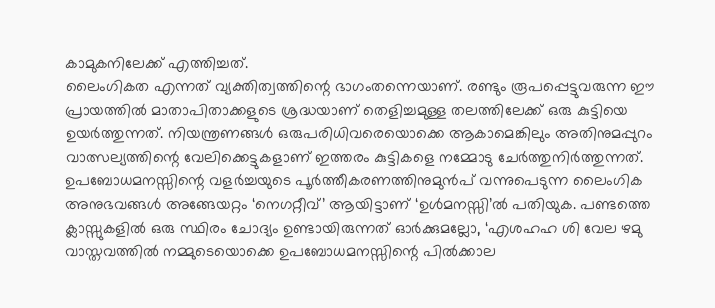കാമുകനിലേക്ക് എത്തിച്ചത്.
ലൈംഗികത എന്നത് വ്യക്തിത്വത്തിന്റെ ഭാഗംതന്നെയാണ്. രണ്ടും രൂപപ്പെട്ടുവരുന്ന ഈ പ്രായത്തിൽ മാതാപിതാക്കളുടെ ശ്രദ്ധയാണ് തെളിച്ചമുള്ള തലത്തിലേക്ക് ഒരു കുട്ടിയെ ഉയർത്തുന്നത്. നിയന്ത്രണങ്ങൾ ഒരുപരിധിവരെയൊക്കെ ആകാമെങ്കിലും അതിനുമപ്പുറം വാത്സല്യത്തിന്റെ വേലിക്കെട്ടുകളാണ് ഇത്തരം കുട്ടികളെ നമ്മോടു ചേർത്തുനിർത്തുന്നത്.
ഉപബോധമനസ്സിന്റെ വളർച്ചയുടെ പൂർത്തീകരണത്തിനുമുൻപ് വന്നുപെടുന്ന ലൈംഗിക അനുഭവങ്ങൾ അങ്ങേയറ്റം ‘നെഗറ്റീവ്’ ആയിട്ടാണ് ‘ഉൾമനസ്സി’ൽ പതിയുക. പണ്ടത്തെ ക്ലാസ്സുകളിൽ ഒരു സ്ഥിരം ചോദ്യം ഉണ്ടായിരുന്നത് ഓർക്കുമല്ലോ, ‘എശഹഹ ശി വേല ഴമു വാസ്തവത്തിൽ നമ്മുടെയൊക്കെ ഉപബോധമനസ്സിന്റെ പിൽക്കാല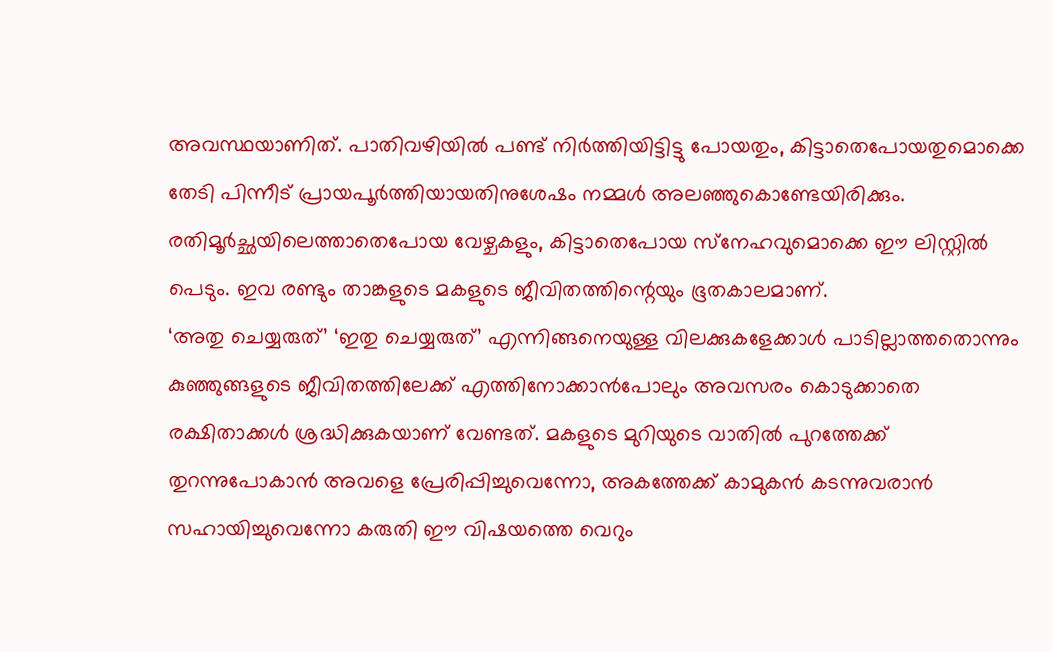അവസ്ഥയാണിത്. പാതിവഴിയിൽ പണ്ട് നിർത്തിയിട്ടിട്ടു പോയതും, കിട്ടാതെപോയതുമൊക്കെ തേടി പിന്നീട് പ്രായപൂർത്തിയായതിനുശേഷം നമ്മൾ അലഞ്ഞുകൊണ്ടേയിരിക്കും. രതിമൂർച്ഛയിലെത്താതെപോയ വേഴ്ചകളും, കിട്ടാതെപോയ സ്‌നേഹവുമൊക്കെ ഈ ലിസ്റ്റിൽ പെടും. ഇവ രണ്ടും താങ്കളുടെ മകളുടെ ജീവിതത്തിന്റെയും ഭൂതകാലമാണ്.
‘അതു ചെയ്യരുത്’ ‘ഇതു ചെയ്യരുത്’ എന്നിങ്ങനെയുള്ള വിലക്കുകളേക്കാൾ പാടില്ലാത്തതൊന്നും കുഞ്ഞുങ്ങളുടെ ജീവിതത്തിലേക്ക് എത്തിനോക്കാൻപോലും അവസരം കൊടുക്കാതെ രക്ഷിതാക്കൾ ശ്രദ്ധിക്കുകയാണ് വേണ്ടത്. മകളുടെ മുറിയുടെ വാതിൽ പുറത്തേക്ക് തുറന്നുപോകാൻ അവളെ പ്രേരിപ്പിച്ചുവെന്നോ, അകത്തേക്ക് കാമുകൻ കടന്നുവരാൻ സഹായിച്ചുവെന്നോ കരുതി ഈ വിഷയത്തെ വെറും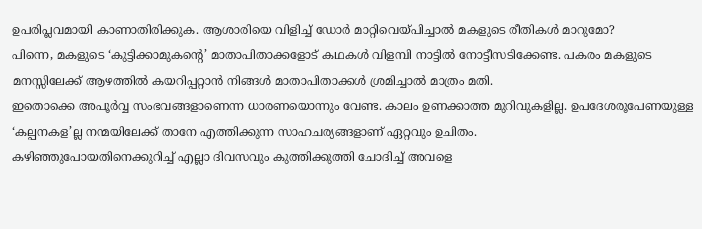ഉപരിപ്ലവമായി കാണാതിരിക്കുക. ആശാരിയെ വിളിച്ച് ഡോർ മാറ്റിവെയ്പിച്ചാൽ മകളുടെ രീതികൾ മാറുമോ?
പിന്നെ, മകളുടെ ‘കുട്ടിക്കാമുകന്റെ’ മാതാപിതാക്കളോട് കഥകൾ വിളമ്പി നാട്ടിൽ നോട്ടീസടിക്കേണ്ട. പകരം മകളുടെ മനസ്സിലേക്ക് ആഴത്തിൽ കയറിപ്പറ്റാൻ നിങ്ങൾ മാതാപിതാക്കൾ ശ്രമിച്ചാൽ മാത്രം മതി.
ഇതൊക്കെ അപൂർവ്വ സംഭവങ്ങളാണെന്ന ധാരണയൊന്നും വേണ്ട. കാലം ഉണക്കാത്ത മുറിവുകളില്ല. ഉപദേശരൂപേണയുള്ള ‘കല്പനകള’ല്ല നന്മയിലേക്ക് താനേ എത്തിക്കുന്ന സാഹചര്യങ്ങളാണ് ഏറ്റവും ഉചിതം.
കഴിഞ്ഞുപോയതിനെക്കുറിച്ച് എല്ലാ ദിവസവും കുത്തിക്കുത്തി ചോദിച്ച് അവളെ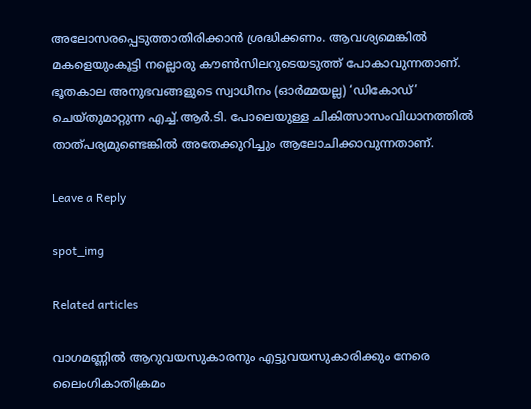അലോസരപ്പെടുത്താതിരിക്കാൻ ശ്രദ്ധിക്കണം. ആവശ്യമെങ്കിൽ മകളെയുംകൂട്ടി നല്ലൊരു കൗൺസിലറുടെയടുത്ത് പോകാവുന്നതാണ്. ഭൂതകാല അനുഭവങ്ങളുടെ സ്വാധീനം (ഓർമ്മയല്ല) ‘ഡികോഡ്’ ചെയ്തുമാറ്റുന്ന എച്ച്.ആർ.ടി. പോലെയുള്ള ചികിത്സാസംവിധാനത്തിൽ താത്പര്യമുണ്ടെങ്കിൽ അതേക്കുറിച്ചും ആലോചിക്കാവുന്നതാണ്.

Leave a Reply

spot_img

Related articles

വാഗമണ്ണില്‍ ആറുവയസുകാരനും എട്ടുവയസുകാരിക്കും നേരെ ലൈംഗികാതിക്രമം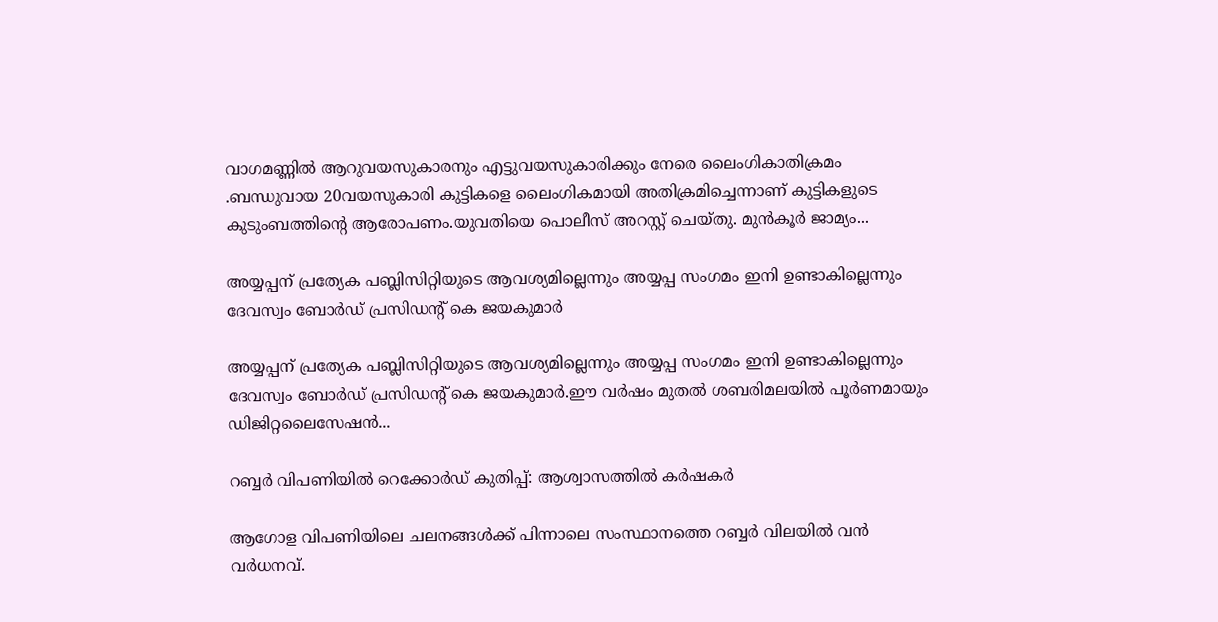വാഗമണ്ണില്‍ ആറുവയസുകാരനും എട്ടുവയസുകാരിക്കും നേരെ ലൈംഗികാതിക്രമം .ബന്ധുവായ 20വയസുകാരി കുട്ടികളെ ലൈംഗികമായി അതിക്രമിച്ചെന്നാണ് കുട്ടികളുടെ കുടുംബത്തിന്റെ ആരോപണം.യുവതിയെ പൊലീസ് അറസ്റ്റ് ചെയ്തു. മുന്‍കൂര്‍ ജാമ്യം...

അയ്യപ്പന് പ്രത്യേക പബ്ലിസിറ്റിയുടെ ആവശ്യമില്ലെന്നും അയ്യപ്പ സംഗമം ഇനി ഉണ്ടാകില്ലെന്നും ദേവസ്വം ബോർഡ് പ്രസിഡൻ്റ് കെ ജയകുമാർ

അയ്യപ്പന് പ്രത്യേക പബ്ലിസിറ്റിയുടെ ആവശ്യമില്ലെന്നും അയ്യപ്പ സംഗമം ഇനി ഉണ്ടാകില്ലെന്നും ദേവസ്വം ബോർഡ് പ്രസിഡൻ്റ് കെ ജയകുമാർ.ഈ വർഷം മുതല്‍ ശബരിമലയില്‍ പൂർണമായും ഡിജിറ്റലൈസേഷൻ...

റബ്ബർ വിപണിയിൽ റെക്കോർഡ് കുതിപ്പ്: ആശ്വാസത്തിൽ കർഷകർ

ആഗോള വിപണിയിലെ ചലനങ്ങൾക്ക് പിന്നാലെ സംസ്ഥാനത്തെ റബ്ബർ വിലയിൽ വൻ വർധനവ്.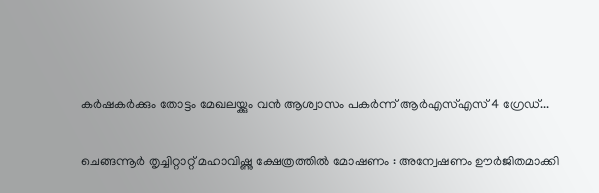കർഷകർക്കും തോട്ടം മേഖലയ്ക്കും വൻ ആശ്വാസം പകർന്ന് ആർഎസ്എസ് 4 ഗ്രേഡ്...

ചെങ്ങന്നൂർ തൃച്ചിറ്റാറ്റ് മഹാവിഷ്ണു ക്ഷേത്രത്തിൽ മോഷണം : അന്വേഷണം ഊർജിതമാക്കി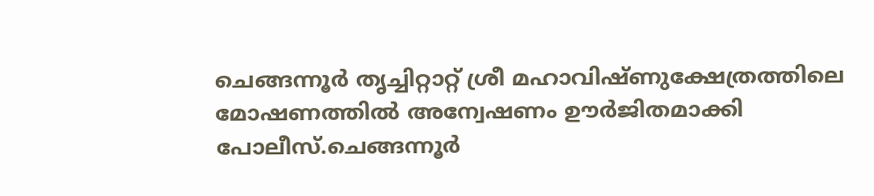ചെങ്ങന്നൂർ തൃച്ചിറ്റാറ്റ് ശ്രീ മഹാവിഷ്ണുക്ഷേത്രത്തിലെ മോഷണത്തിൽ അന്വേഷണം ഊർജിതമാക്കി പോലീസ്.ചെങ്ങന്നൂർ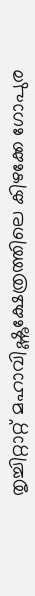തൃച്ചിറ്റാറ്റ് മഹാവിഷ്ണുക്ഷേത്രത്തിലെ കിഴക്കേ ഗോപുര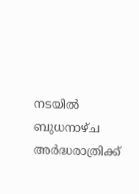നടയിൽ ബുധനാഴ്ച അർദ്ധരാത്രിക്ക്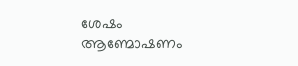ശേഷം ആണ്മോഷണം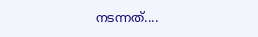നടന്നത്....